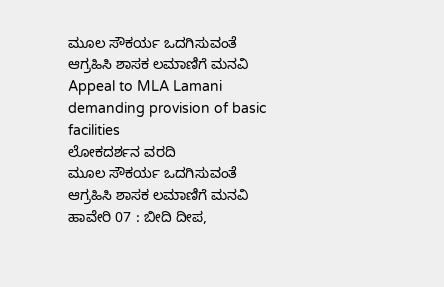ಮೂಲ ಸೌಕರ್ಯ ಒದಗಿಸುವಂತೆ ಆಗ್ರಹಿಸಿ ಶಾಸಕ ಲಮಾಣಿಗೆ ಮನವಿ
Appeal to MLA Lamani demanding provision of basic facilities
ಲೋಕದರ್ಶನ ವರದಿ
ಮೂಲ ಸೌಕರ್ಯ ಒದಗಿಸುವಂತೆ ಆಗ್ರಹಿಸಿ ಶಾಸಕ ಲಮಾಣಿಗೆ ಮನವಿ
ಹಾವೇರಿ 07 : ಬೀದಿ ದೀಪ,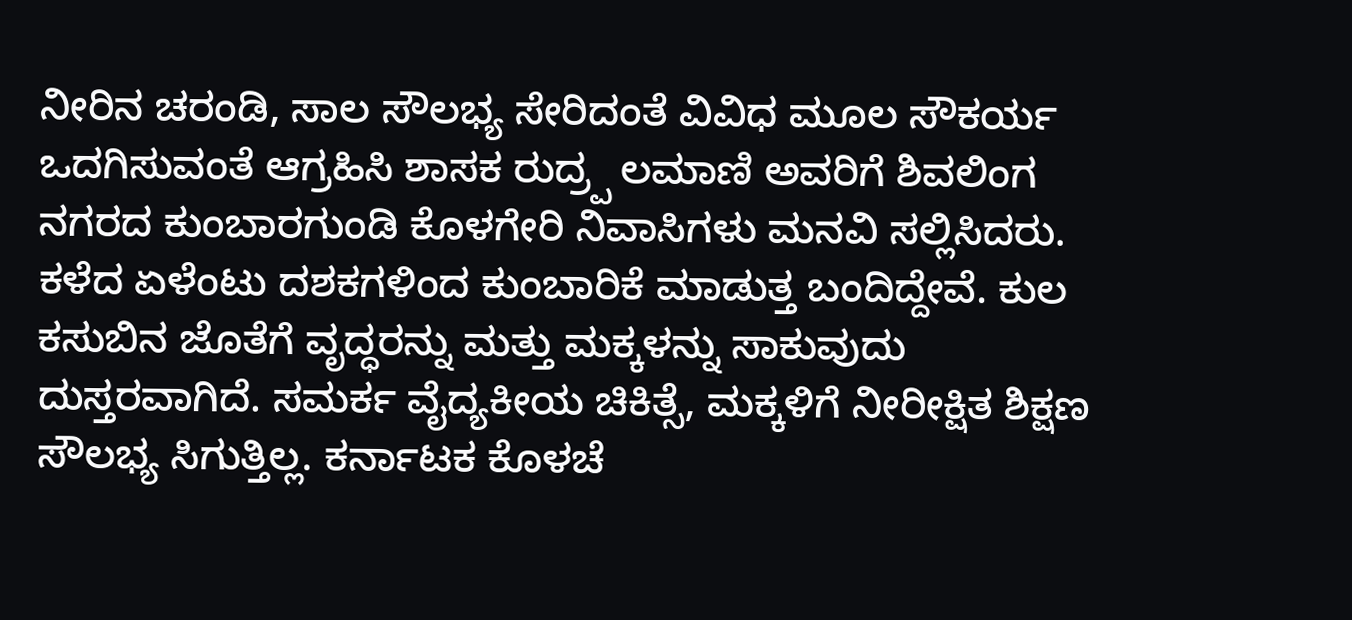ನೀರಿನ ಚರಂಡಿ, ಸಾಲ ಸೌಲಭ್ಯ ಸೇರಿದಂತೆ ವಿವಿಧ ಮೂಲ ಸೌಕರ್ಯ ಒದಗಿಸುವಂತೆ ಆಗ್ರಹಿಸಿ ಶಾಸಕ ರುದ್ರ್ಪ ಲಮಾಣಿ ಅವರಿಗೆ ಶಿವಲಿಂಗ ನಗರದ ಕುಂಬಾರಗುಂಡಿ ಕೊಳಗೇರಿ ನಿವಾಸಿಗಳು ಮನವಿ ಸಲ್ಲಿಸಿದರು.
ಕಳೆದ ಏಳೆಂಟು ದಶಕಗಳಿಂದ ಕುಂಬಾರಿಕೆ ಮಾಡುತ್ತ ಬಂದಿದ್ದೇವೆ. ಕುಲ ಕಸುಬಿನ ಜೊತೆಗೆ ವೃದ್ಧರನ್ನು ಮತ್ತು ಮಕ್ಕಳನ್ನು ಸಾಕುವುದು ದುಸ್ತರವಾಗಿದೆ. ಸಮರ್ಕ ವೈದ್ಯಕೀಯ ಚಿಕಿತ್ಸೆ, ಮಕ್ಕಳಿಗೆ ನೀರೀಕ್ಷಿತ ಶಿಕ್ಷಣ ಸೌಲಭ್ಯ ಸಿಗುತ್ತಿಲ್ಲ. ಕರ್ನಾಟಕ ಕೊಳಚೆ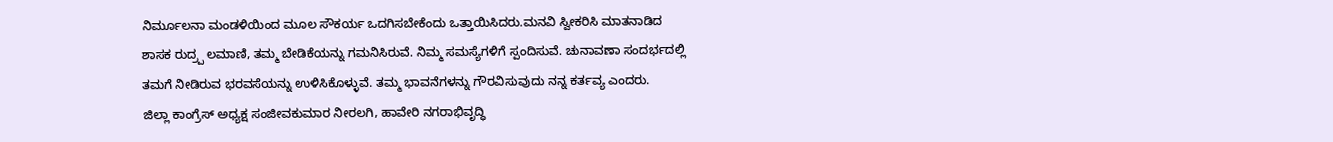ನಿರ್ಮೂಲನಾ ಮಂಡಳಿಯಿಂದ ಮೂಲ ಸೌಕರ್ಯ ಒದಗಿಸಬೇಕೆಂದು ಒತ್ತಾಯಿಸಿದರು.ಮನವಿ ಸ್ವೀಕರಿಸಿ ಮಾತನಾಡಿದ ಶಾಸಕ ರುದ್ರ್ಪ ಲಮಾಣಿ, ತಮ್ಮ ಬೇಡಿಕೆಯನ್ನು ಗಮನಿಸಿರುವೆ. ನಿಮ್ಮ ಸಮಸ್ಯೆಗಳಿಗೆ ಸ್ಪಂದಿಸುವೆ. ಚುನಾವಣಾ ಸಂದರ್ಭದಲ್ಲಿ ತಮಗೆ ನೀಡಿರುವ ಭರವಸೆಯನ್ನು ಉಳಿಸಿಕೊಳ್ಳುವೆ. ತಮ್ಮ ಭಾವನೆಗಳನ್ನು ಗೌರವಿಸುವುದು ನನ್ನ ಕರ್ತವ್ಯ ಎಂದರು.
ಜಿಲ್ಲಾ ಕಾಂಗ್ರೆಸ್ ಅಧ್ಯಕ್ಷ ಸಂಜೀವಕುಮಾರ ನೀರಲಗಿ, ಹಾವೇರಿ ನಗರಾಭಿವೃದ್ಧಿ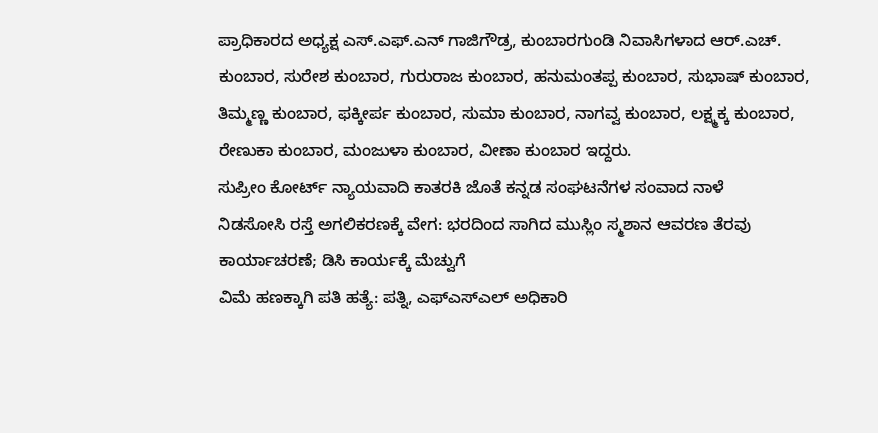ಪ್ರಾಧಿಕಾರದ ಅಧ್ಯಕ್ಷ ಎಸ್.ಎಫ್.ಎನ್ ಗಾಜಿಗೌಡ್ರ, ಕುಂಬಾರಗುಂಡಿ ನಿವಾಸಿಗಳಾದ ಆರ್.ಎಚ್. ಕುಂಬಾರ, ಸುರೇಶ ಕುಂಬಾರ, ಗುರುರಾಜ ಕುಂಬಾರ, ಹನುಮಂತಪ್ಪ ಕುಂಬಾರ, ಸುಭಾಷ್ ಕುಂಬಾರ, ತಿಮ್ಮಣ್ಣ ಕುಂಬಾರ, ಫಕ್ಕೀರ್ಪ ಕುಂಬಾರ, ಸುಮಾ ಕುಂಬಾರ, ನಾಗವ್ವ ಕುಂಬಾರ, ಲಕ್ಷ್ಮಕ್ಕ ಕುಂಬಾರ, ರೇಣುಕಾ ಕುಂಬಾರ, ಮಂಜುಳಾ ಕುಂಬಾರ, ವೀಣಾ ಕುಂಬಾರ ಇದ್ದರು.
ಸುಪ್ರೀಂ ಕೋರ್ಟ್ ನ್ಯಾಯವಾದಿ ಕಾತರಕಿ ಜೊತೆ ಕನ್ನಡ ಸಂಘಟನೆಗಳ ಸಂವಾದ ನಾಳೆ
ನಿಡಸೋಸಿ ರಸ್ತೆ ಅಗಲಿಕರಣಕ್ಕೆ ವೇಗ: ಭರದಿಂದ ಸಾಗಿದ ಮುಸ್ಲಿಂ ಸ್ಮಶಾನ ಆವರಣ ತೆರವು ಕಾರ್ಯಾಚರಣೆ; ಡಿಸಿ ಕಾರ್ಯಕ್ಕೆ ಮೆಚ್ವುಗೆ
ವಿಮೆ ಹಣಕ್ಕಾಗಿ ಪತಿ ಹತ್ಯೆ: ಪತ್ನಿ, ಎಫ್ಎಸ್ಎಲ್ ಅಧಿಕಾರಿ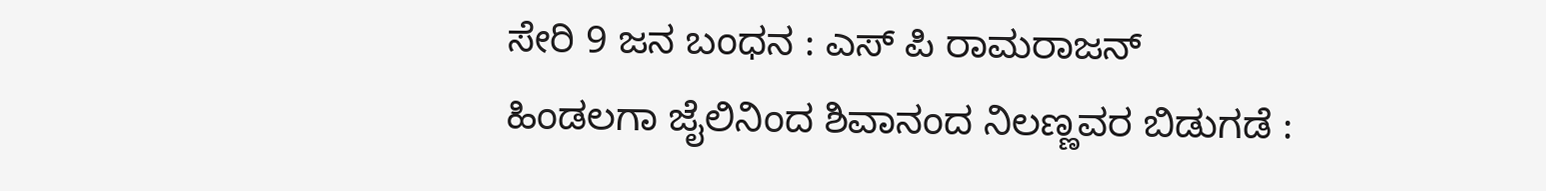ಸೇರಿ 9 ಜನ ಬಂಧನ : ಎಸ್ ಪಿ ರಾಮರಾಜನ್
ಹಿಂಡಲಗಾ ಜೈಲಿನಿಂದ ಶಿವಾನಂದ ನಿಲಣ್ಣವರ ಬಿಡುಗಡೆ :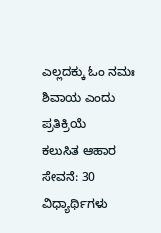ಎಲ್ಲದಕ್ಕು ಓಂ ನಮಃ ಶಿವಾಯ ಎಂದು ಪ್ರತಿಕ್ರಿಯೆ
ಕಲುಸಿತ ಆಹಾರ ಸೇವನೆ: 30 ವಿಧ್ಯಾರ್ಥಿಗಳು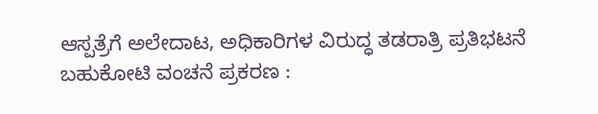ಆಸ್ಪತ್ರೆಗೆ ಅಲೇದಾಟ, ಅಧಿಕಾರಿಗಳ ವಿರುದ್ಧ ತಡರಾತ್ರಿ ಪ್ರತಿಭಟನೆ
ಬಹುಕೋಟಿ ವಂಚನೆ ಪ್ರಕರಣ :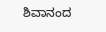ಶಿವಾನಂದ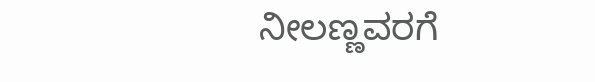ನೀಲಣ್ಣವರಗೆ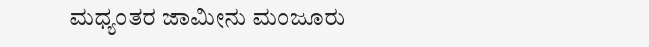ಮಧ್ಯಂತರ ಜಾಮೀನು ಮಂಜೂರು